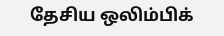தேசிய ஒலிம்பிக்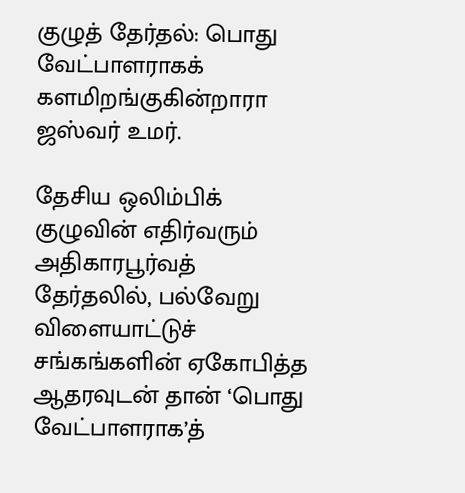குழுத் தேர்தல்: பொது வேட்பாளராகக் களமிறங்குகின்றாரா ஜஸ்வர் உமர்.

தேசிய ஒலிம்பிக் குழுவின் எதிர்வரும் அதிகாரபூர்வத் தேர்தலில், பல்வேறு விளையாட்டுச் சங்கங்களின் ஏகோபித்த ஆதரவுடன் தான் ‘பொது வேட்பாளராக’த்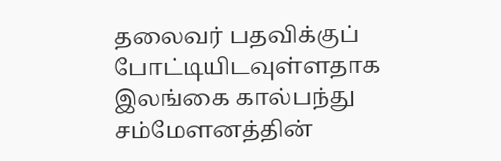தலைவர் பதவிக்குப் போட்டியிடவுள்ளதாக இலங்கை கால்பந்து சம்மேளனத்தின்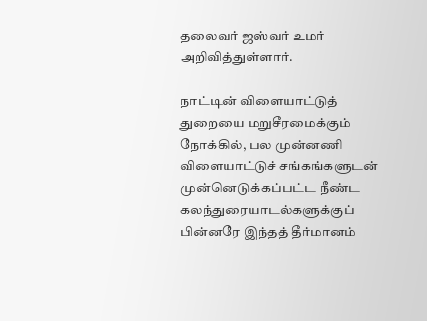தலைவர் ஜஸ்வர் உமர் அறிவித்துள்ளார்.

நாட்டின் விளையாட்டுத் துறையை மறுசீரமைக்கும் நோக்கில், பல முன்னணி விளையாட்டுச் சங்கங்களுடன் முன்னெடுக்கப்பட்ட நீண்ட கலந்துரையாடல்களுக்குப் பின்னரே இந்தத் தீர்மானம்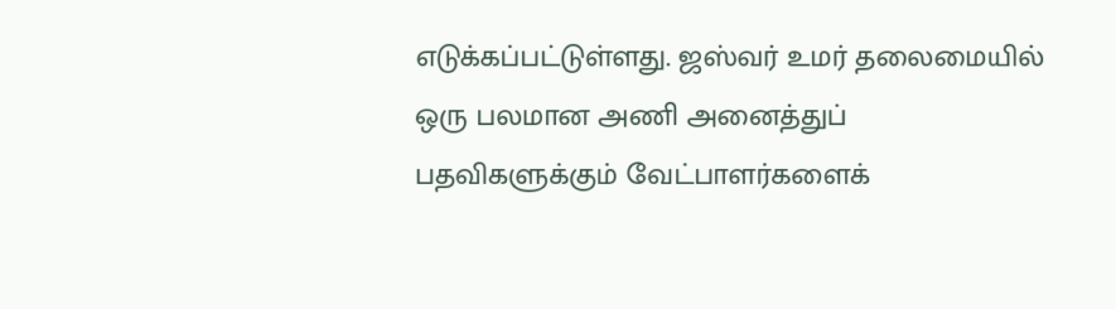எடுக்கப்பட்டுள்ளது. ஜஸ்வர் உமர் தலைமையில் ஒரு பலமான அணி அனைத்துப் பதவிகளுக்கும் வேட்பாளர்களைக்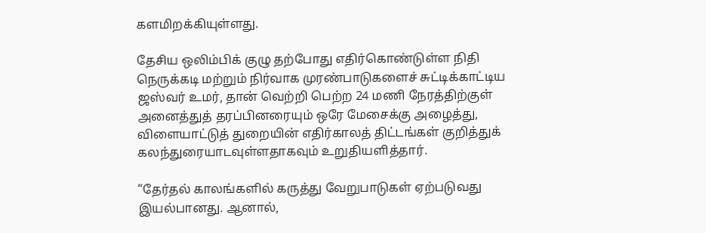களமிறக்கியுள்ளது.

தேசிய ஒலிம்பிக் குழு தற்போது எதிர்கொண்டுள்ள நிதி நெருக்கடி மற்றும் நிர்வாக முரண்பாடுகளைச் சுட்டிக்காட்டிய ஜஸ்வர் உமர், தான் வெற்றி பெற்ற 24 மணி நேரத்திற்குள் அனைத்துத் தரப்பினரையும் ஒரே மேசைக்கு அழைத்து, விளையாட்டுத் துறையின் எதிர்காலத் திட்டங்கள் குறித்துக் கலந்துரையாடவுள்ளதாகவும் உறுதியளித்தார்.

“தேர்தல் காலங்களில் கருத்து வேறுபாடுகள் ஏற்படுவது இயல்பானது. ஆனால்,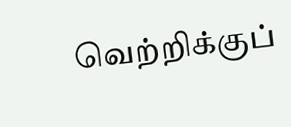வெற்றிக்குப்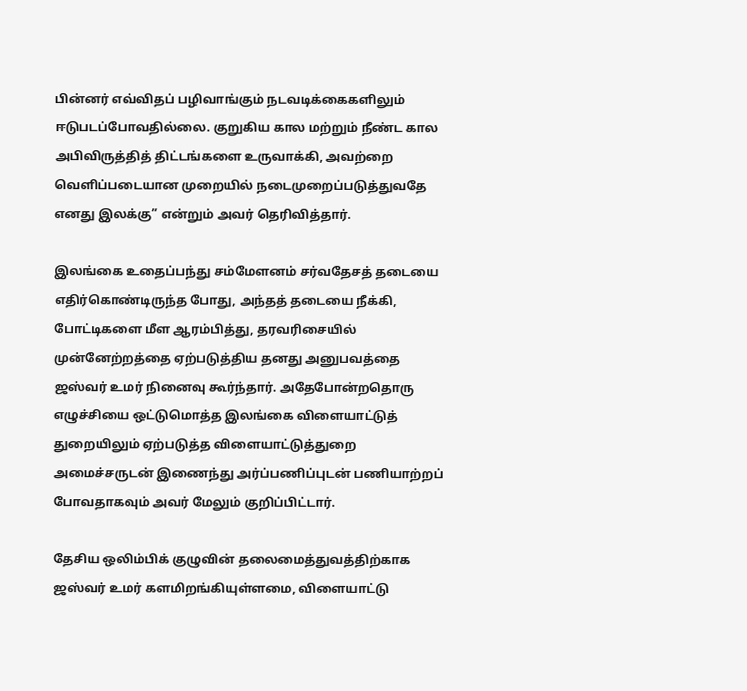பின்னர் எவ்விதப் பழிவாங்கும் நடவடிக்கைகளிலும் ஈடுபடப்போவதில்லை. குறுகிய கால மற்றும் நீண்ட கால அபிவிருத்தித் திட்டங்களை உருவாக்கி, அவற்றை வெளிப்படையான முறையில் நடைமுறைப்படுத்துவதே எனது இலக்கு” என்றும் அவர் தெரிவித்தார்.

இலங்கை உதைப்பந்து சம்மேளனம் சர்வதேசத் தடையை எதிர்கொண்டிருந்த போது, அந்தத் தடையை நீக்கி, போட்டிகளை மீள ஆரம்பித்து, தரவரிசையில் முன்னேற்றத்தை ஏற்படுத்திய தனது அனுபவத்தை ஜஸ்வர் உமர் நினைவு கூர்ந்தார். அதேபோன்றதொரு எழுச்சியை ஒட்டுமொத்த இலங்கை விளையாட்டுத் துறையிலும் ஏற்படுத்த விளையாட்டுத்துறை அமைச்சருடன் இணைந்து அர்ப்பணிப்புடன் பணியாற்றப் போவதாகவும் அவர் மேலும் குறிப்பிட்டார்.

தேசிய ஒலிம்பிக் குழுவின் தலைமைத்துவத்திற்காக ஜஸ்வர் உமர் களமிறங்கியுள்ளமை, விளையாட்டு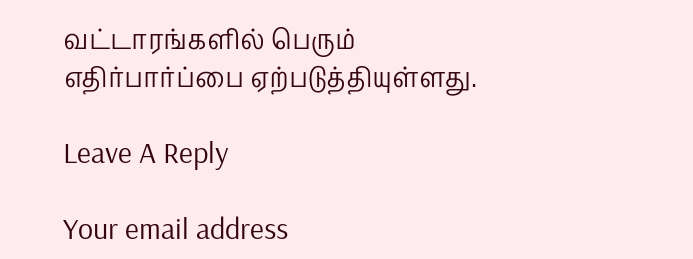வட்டாரங்களில் பெரும் எதிர்பார்ப்பை ஏற்படுத்தியுள்ளது.

Leave A Reply

Your email address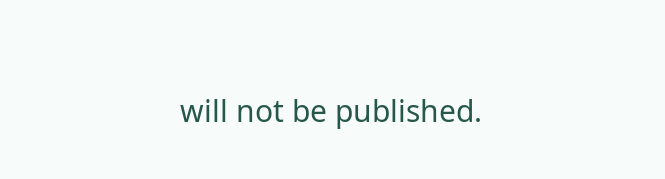will not be published.